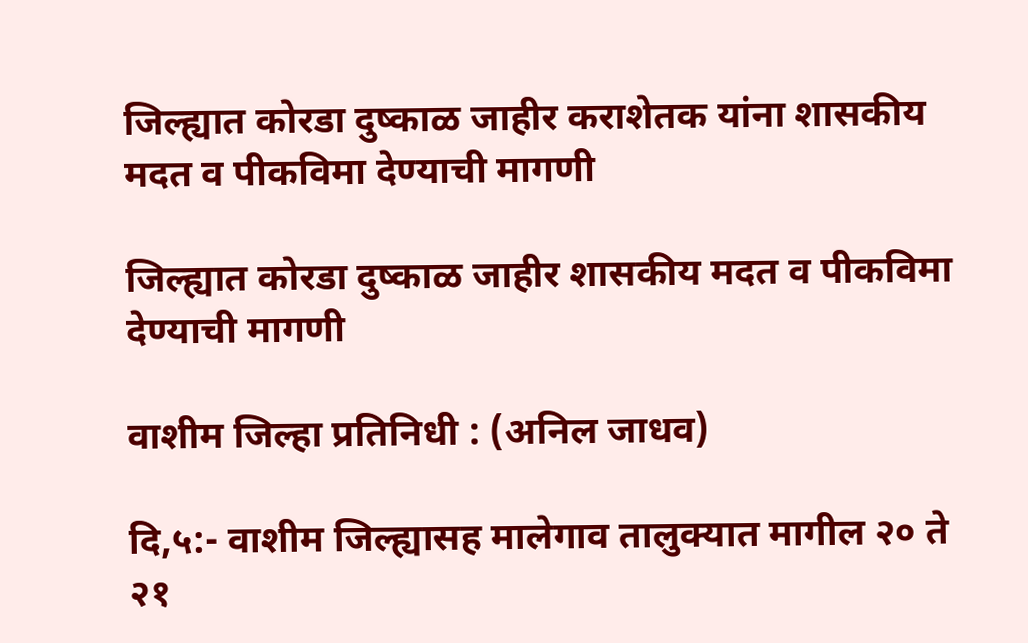जिल्ह्यात कोरडा दुष्काळ जाहीर कराशेतक यांना शासकीय मदत व पीकविमा देण्याची मागणी

जिल्ह्यात कोरडा दुष्काळ जाहीर शासकीय मदत व पीकविमा देण्याची मागणी

वाशीम जिल्हा प्रतिनिधी : (अनिल जाधव)

दि,५:- वाशीम जिल्ह्यासह मालेगाव तालुक्यात मागील २० ते २१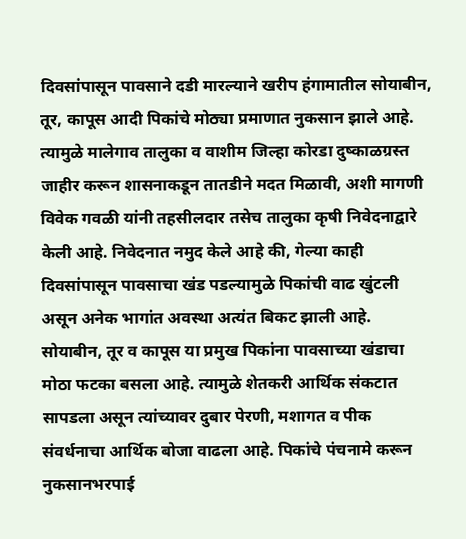दिवसांपासून पावसाने दडी मारल्याने खरीप हंगामातील सोयाबीन, तूर, कापूस आदी पिकांचे मोठ्या प्रमाणात नुकसान झाले आहे. त्यामुळे मालेगाव तालुका व वाशीम जिल्हा कोरडा दुष्काळग्रस्त जाहीर करून शासनाकडून तातडीने मदत मिळावी, अशी मागणी विवेक गवळी यांनी तहसीलदार तसेच तालुका कृषी निवेदनाद्वारे केली आहे. निवेदनात नमुद केले आहे की, गेल्या काही दिवसांपासून पावसाचा खंड पडल्यामुळे पिकांची वाढ खुंटली असून अनेक भागांत अवस्था अत्यंत बिकट झाली आहे. सोयाबीन, तूर व कापूस या प्रमुख पिकांना पावसाच्या खंडाचा मोठा फटका बसला आहे. त्यामुळे शेतकरी आर्थिक संकटात सापडला असून त्यांच्यावर दुबार पेरणी, मशागत व पीक संवर्धनाचा आर्थिक बोजा वाढला आहे. पिकांचे पंचनामे करून नुकसानभरपाई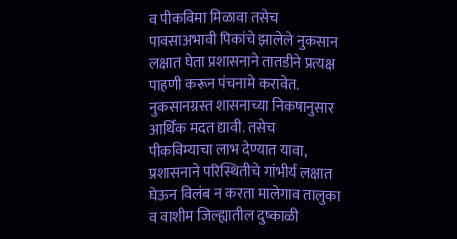व पीकविमा मिळावा तसेच पावसाअभावी पिकांचे झालेले नुकसान लक्षात घेता प्रशासनाने तातडीने प्रत्यक्ष पाहणी करून पंचनामे करावेत. नुकसानग्रस्त शासनाच्या निकषानुसार आर्थिक मदत द्यावी. तसेच पीकविम्याचा लाभ देण्यात यावा, प्रशासनाने परिस्थितीचे गांभीर्य लक्षात घेऊन विलंब न करता मालेगाव तालुका व वाशीम जिल्ह्यातील दुष्काळी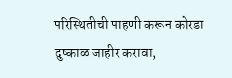परिस्थितीची पाहणी करून कोरडा दुष्काळ जाहीर करावा,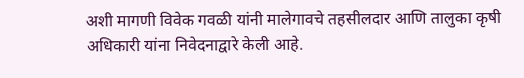अशी मागणी विवेक गवळी यांनी मालेगावचे तहसीलदार आणि तालुका कृषी अधिकारी यांना निवेदनाद्वारे केली आहे.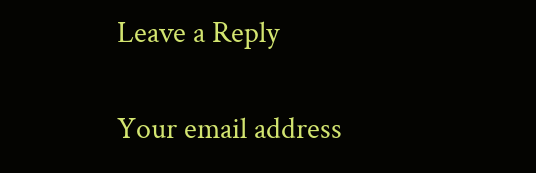Leave a Reply

Your email address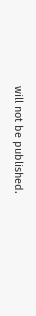will not be published.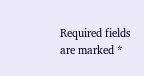Required fields are marked *